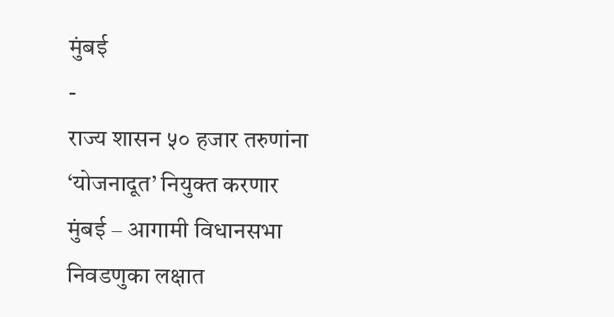मुंबई
-
राज्य शासन ५० हजार तरुणांना ‘योजनादूत’ नियुक्त करणार
मुंबई – आगामी विधानसभा निवडणुका लक्षात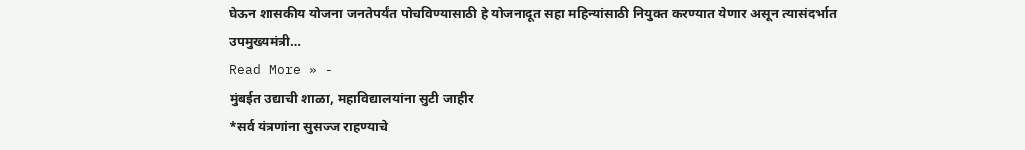घेऊन शासकीय योजना जनतेपर्यंत पोचविण्यासाठी हे योजनादूत सहा महिन्यांसाठी नियुक्त करण्यात येणार असून त्यासंदर्भात उपमुख्यमंत्री…
Read More » -
मुंबईत उद्याची शाळा, महाविद्यालयांना सुटी जाहीर
*सर्व यंत्रणांना सुसज्ज राहण्याचे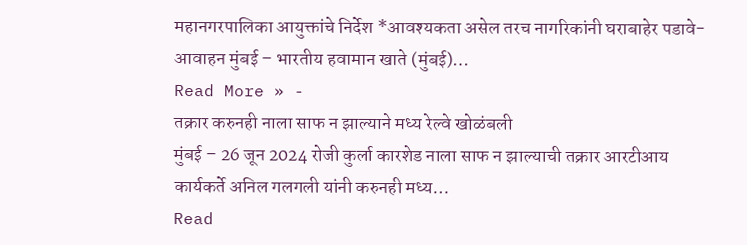महानगरपालिका आयुक्तांचे निर्देश *आवश्यकता असेल तरच नागरिकांनी घराबाहेर पडावे- आवाहन मुंबई – भारतीय हवामान खाते (मुंबई)…
Read More » -
तक्रार करुनही नाला साफ न झाल्याने मध्य रेल्वे खोळंबली
मुंबई – 26 जून 2024 रोजी कुर्ला कारशेड नाला साफ न झाल्याची तक्रार आरटीआय कार्यकर्ते अनिल गलगली यांनी करुनही मध्य…
Read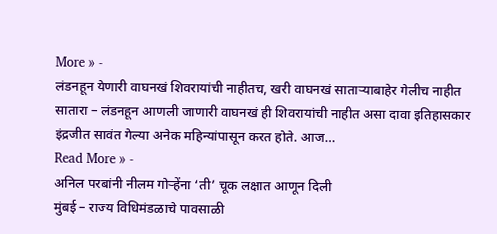More » -
लंडनहून येणारी वाघनखं शिवरायांची नाहीतच, खरी वाघनखं साताऱ्याबाहेर गेलीच नाहीत
सातारा – लंडनहून आणली जाणारी वाघनखं ही शिवरायांची नाहीत असा दावा इतिहासकार इंद्रजीत सावंत गेल्या अनेक महिन्यांपासून करत होते. आज…
Read More » -
अनिल परबांनी नीलम गोऱ्हेंना ‘ती’ चूक लक्षात आणून दिली
मुंबई – राज्य विधिमंडळाचे पावसाळी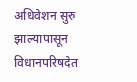अधिवेशन सुरु झाल्यापासून विधानपरिषदेत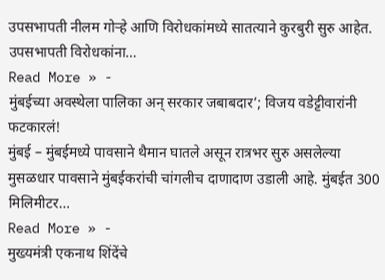उपसभापती नीलम गोऱ्हे आणि विरोधकांमध्ये सातत्याने कुरबुरी सुरु आहेत. उपसभापती विरोधकांना…
Read More » -
मुंबईच्या अवस्थेला पालिका अन् सरकार जबाबदार’; विजय वडेट्टीवारांनी फटकारलं!
मुंबई – मुंबईमध्ये पावसाने थैमान घातले असून रात्रभर सुरु असलेल्या मुसळधार पावसाने मुंबईकरांची चांगलीच दाणादाण उडाली आहे. मुंबईत 300 मिलिमीटर…
Read More » -
मुख्यमंत्री एकनाथ शिंदेंचे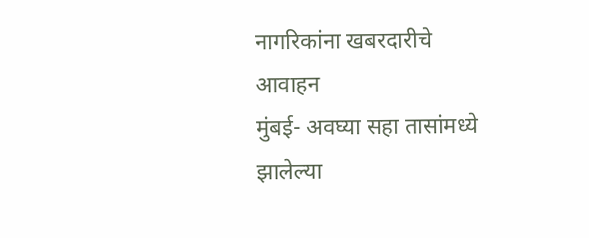नागरिकांना खबरदारीचे आवाहन
मुंबई- अवघ्या सहा तासांमध्ये झालेल्या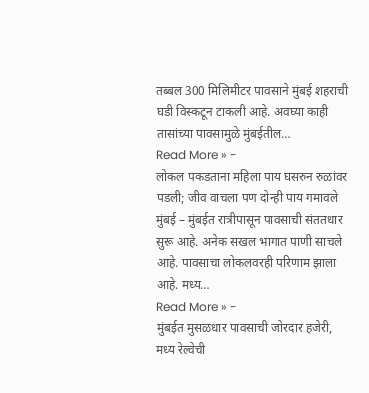तब्बल 300 मिलिमीटर पावसाने मुंबई शहराची घडी विस्कटून टाकली आहे. अवघ्या काही तासांच्या पावसामुळे मुंबईतील…
Read More » -
लोकल पकडताना महिला पाय घसरुन रुळांवर पडली; जीव वाचला पण दोन्ही पाय गमावले
मुंबई – मुंबईत रात्रीपासून पावसाची संततधार सुरू आहे. अनेक सखल भागात पाणी साचले आहे. पावसाचा लोकलवरही परिणाम झाला आहे. मध्य…
Read More » -
मुंबईत मुसळधार पावसाची जोरदार हजेरी, मध्य रेल्वेची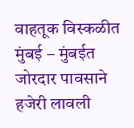वाहतूक विस्कळीत
मुंबई – मुंबईत जोरदार पावसाने हजेरी लावली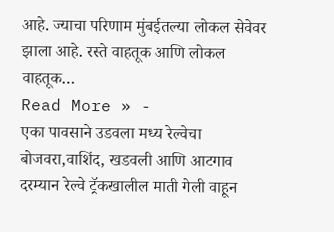आहे. ज्याचा परिणाम मुंबईतल्या लोकल सेवेवर झाला आहे. रस्ते वाहतूक आणि लोकल वाहतूक…
Read More » -
एका पावसाने उडवला मध्य रेल्वेचा बोजवरा,वाशिंद, खडवली आणि आटगाव दरम्यान रेल्वे ट्रॅकखालील माती गेली वाहून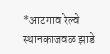*आटगाव रेल्वे स्थानकाजवळ झाडे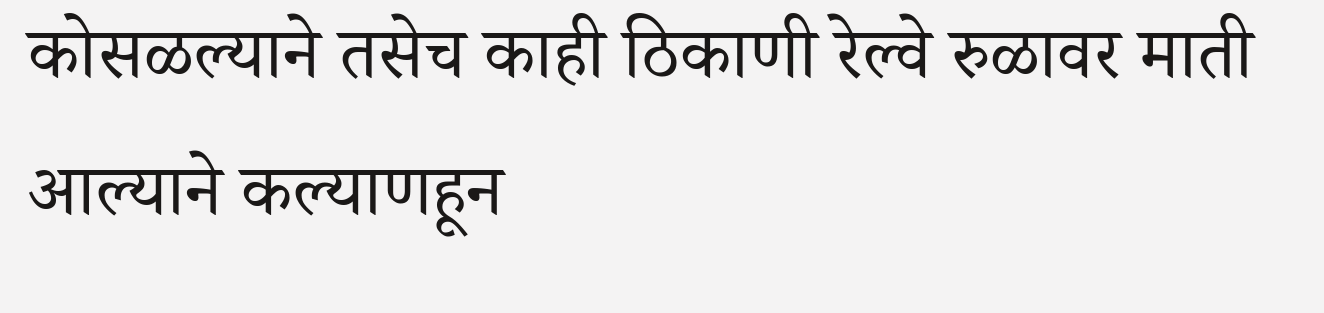कोसळल्याने तसेच काही ठिकाणी रेल्वे रुळावर माती आल्याने कल्याणहून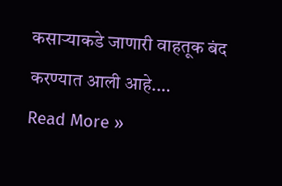कसाऱ्याकडे जाणारी वाहतूक बंद करण्यात आली आहे.…
Read More »